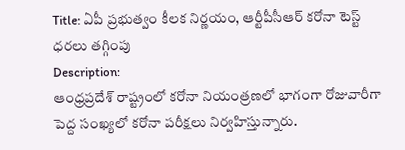Title: ఏపీ ప్రభుత్వం కీలక నిర్ణయం, ఆర్టీపీసీఆర్ కరోనా టెస్ట్ ధరలు తగ్గింపు
Description:
ఆంధ్రప్రదేశ్ రాష్ట్రంలో కరోనా నియంత్రణలో భాగంగా రోజువారీగా పెద్ద సంఖ్యలో కరోనా పరీక్షలు నిర్వహిస్తున్నారు.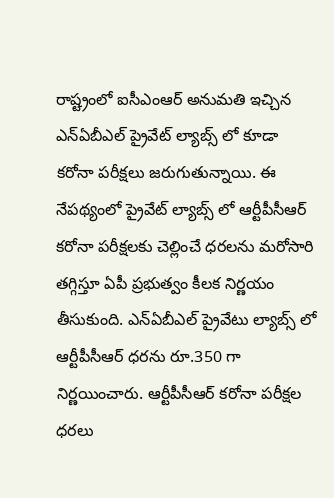రాష్ట్రంలో ఐసీఎంఆర్ అనుమతి ఇచ్చిన ఎన్ఏబీఎల్ ప్రైవేట్ ల్యాబ్స్ లో కూడా కరోనా పరీక్షలు జరుగుతున్నాయి. ఈ నేపథ్యంలో ప్రైవేట్ ల్యాబ్స్ లో ఆర్టీపీసీఆర్ కరోనా పరీక్షలకు చెల్లించే ధరలను మరోసారి తగ్గిస్తూ ఏపీ ప్రభుత్వం కీలక నిర్ణయం తీసుకుంది. ఎన్ఏబీఎల్ ప్రైవేటు ల్యాబ్స్ లో ఆర్టీపీసీఆర్ ధరను రూ.350 గా నిర్ణయించారు. ఆర్టీపీసీఆర్ కరోనా పరీక్షల ధరలు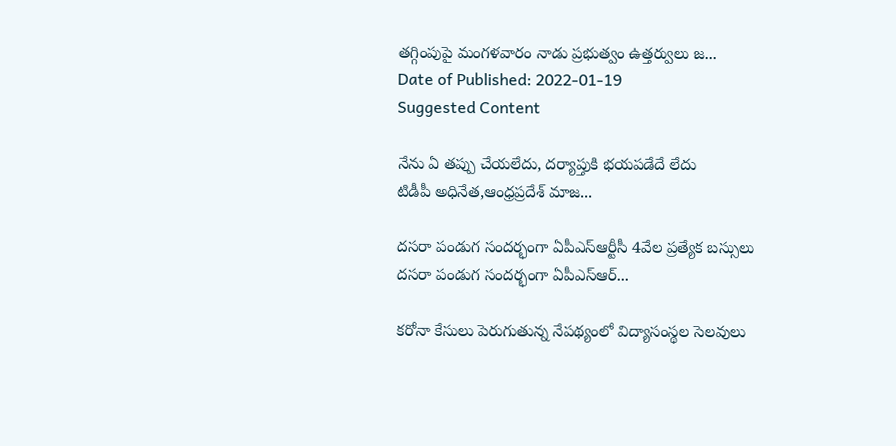తగ్గింపుపై మంగళవారం నాడు ప్రభుత్వం ఉత్తర్వులు జ...
Date of Published: 2022-01-19
Suggested Content

నేను ఏ తప్పు చేయలేదు, దర్యాప్తుకి భయపడేదే లేదు
టిడీపీ అధినేత,ఆంధ్రప్రదేశ్ మాజ...

దసరా పండుగ సందర్భంగా ఏపీఎస్ఆర్టీసీ 4వేల ప్రత్యేక బస్సులు
దసరా పండుగ సందర్భంగా ఏపీఎస్ఆర్...

కరోనా కేసులు పెరుగుతున్న నేపథ్యంలో విద్యాసంస్థల సెలవులు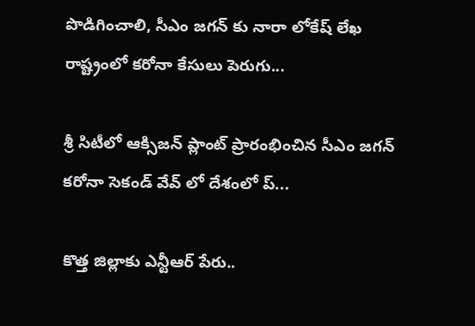పొడిగించాలి, సీఎం జగన్ కు నారా లోకేష్ లేఖ
రాష్ట్రంలో కరోనా కేసులు పెరుగు...

శ్రీ సిటీలో ఆక్సిజన్ ప్లాంట్ ప్రారంభించిన సీఎం జగన్
కరోనా సెకండ్ వేవ్ లో దేశంలో ప్...

కొత్త జిల్లాకు ఎన్టీఆర్ పేరు..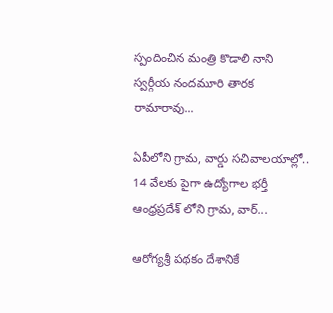స్పందించిన మంత్రి కొడాలి నాని
స్వర్గీయ నందమూరి తారక రామారావు...

ఏపీలోని గ్రామ, వార్డు సచివాలయాల్లో.. 14 వేలకు పైగా ఉద్యోగాల భర్తీ
ఆంధ్రప్రదేశ్ లోని గ్రామ, వార్...

ఆరోగ్యశ్రీ పథకం దేశానికే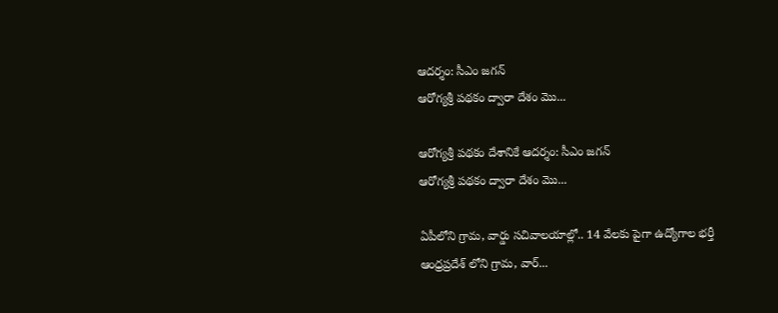ఆదర్శం: సీఎం జగన్
ఆరోగ్యశ్రీ పథకం ద్వారా దేశం మొ...

ఆరోగ్యశ్రీ పథకం దేశానికే ఆదర్శం: సీఎం జగన్
ఆరోగ్యశ్రీ పథకం ద్వారా దేశం మొ...

ఏపీలోని గ్రామ, వార్డు సచివాలయాల్లో.. 14 వేలకు పైగా ఉద్యోగాల భర్తీ
ఆంధ్రప్రదేశ్ లోని గ్రామ, వార్...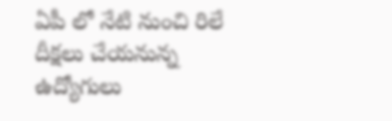ఏపీ లో నేటి నుంచి రిలే దీక్షలు చేయనున్న ఉద్యోగులు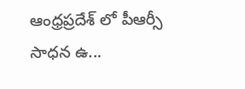ఆంధ్రప్రదేశ్ లో పీఆర్సీ సాధన ఉ...